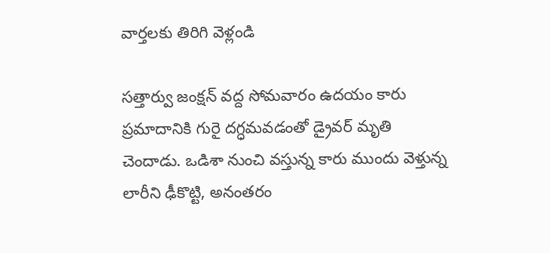వార్తలకు తిరిగి వెళ్లండి

సత్తార్వు జంక్షన్ వద్ద సోమవారం ఉదయం కారు ప్రమాదానికి గురై దగ్ధమవడంతో డ్రైవర్ మృతి చెందాడు. ఒడిశా నుంచి వస్తున్న కారు ముందు వెళ్తున్న లారీని ఢీకొట్టి, అనంతరం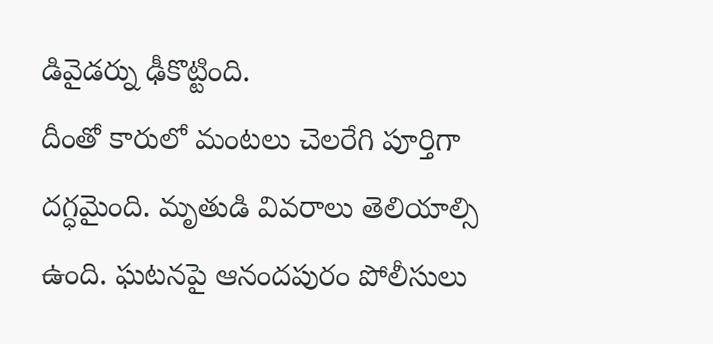డివైడర్ను ఢీకొట్టింది.
దీంతో కారులో మంటలు చెలరేగి పూర్తిగా దగ్ధమైంది. మృతుడి వివరాలు తెలియాల్సి ఉంది. ఘటనపై ఆనందపురం పోలీసులు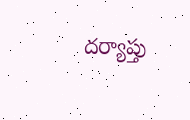దర్యాప్తు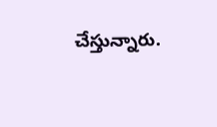చేస్తున్నారు.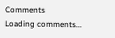Comments
Loading comments...